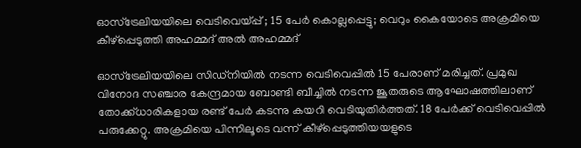ഓസ്‌ട്രേലിയയിലെ വെടിവെയ്പ്പ് ; 15 പേർ കൊല്ലപ്പെട്ടു; വെറും കൈയോടെ അക്രമിയെ കീഴ്‌പ്പെടുത്തി അഹമ്മദ് അല്‍ അഹമ്മദ്

ഓസ്‌ട്രേലിയയിലെ സിഡ്‌നിയില്‍ നടന്ന വെടിവെപ്പില്‍ 15 പേരാണ് മരിച്ചത്. പ്രമുഖ വിനോദ സഞ്ചാര കേന്ദ്രമായ ബോണ്ടി ബീച്ചില്‍ നടന്ന ജൂതരുടെ ആഘോഷത്തിലാണ് തോക്ക്ധാരികളായ രണ്ട് പേര്‍ കടന്നു കയറി വെടിയുതിര്‍ത്തത്. 18 പേര്‍ക്ക് വെടിവെപ്പില്‍ പരുക്കേറ്റു. അക്രമിയെ പിന്നിലൂടെ വന്ന് കീഴ്‌പ്പെടുത്തിയയളുടെ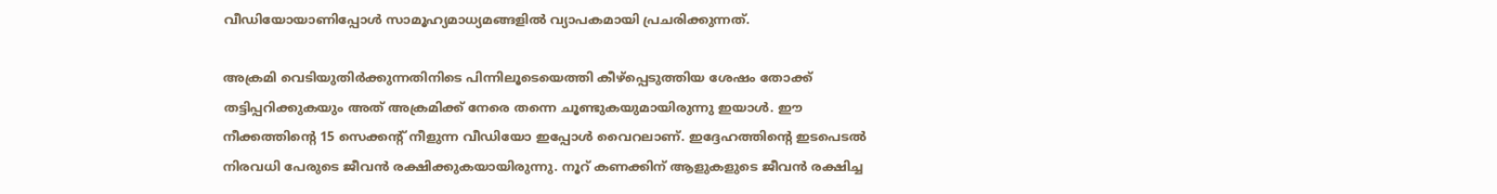വീഡിയോയാണിപ്പോള്‍ സാമൂഹ്യമാധ്യമങ്ങളില്‍ വ്യാപകമായി പ്രചരിക്കുന്നത്.

അക്രമി വെടിയുതിര്‍ക്കുന്നതിനിടെ പിന്നിലൂടെയെത്തി കീഴ്‌പ്പെടുത്തിയ ശേഷം തോക്ക് തട്ടിപ്പറിക്കുകയും അത് അക്രമിക്ക് നേരെ തന്നെ ചൂണ്ടുകയുമായിരുന്നു ഇയാള്‍. ഈ നീക്കത്തിന്റെ 15 സെക്കന്റ് നീളുന്ന വീഡിയോ ഇപ്പോള്‍ വൈറലാണ്. ഇദ്ദേഹത്തിന്റെ ഇടപെടല്‍ നിരവധി പേരുടെ ജീവന്‍ രക്ഷിക്കുകയായിരുന്നു. നൂറ് കണക്കിന് ആളുകളുടെ ജീവന്‍ രക്ഷിച്ച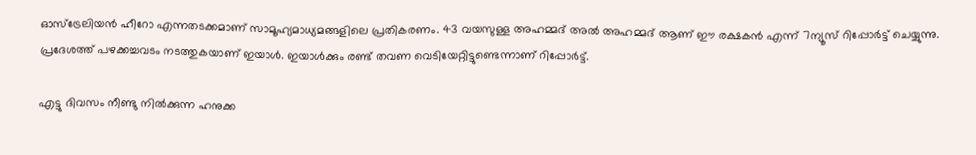ഓസ്‌ട്രേലിയന്‍ ഹീറോ എന്നതടക്കമാണ് സാമൂഹ്യമാധ്യമങ്ങളിലെ പ്രതികരണം. 43 വയസുള്ള അഹമ്മദ് അല്‍ അഹമ്മദ് ആണ് ഈ രക്ഷകന്‍ എന്ന് 7ന്യൂസ് റിപ്പോര്‍ട്ട് ചെയ്യുന്നു. പ്രദേശത്ത് പഴക്കച്ചവടം നടത്തുകയാണ് ഇയാള്‍. ഇയാള്‍ക്കും രണ്ട് തവണ വെടിയേറ്റിട്ടുണ്ടെന്നാണ് റിപ്പോര്‍ട്ട്.

എട്ടു ദിവസം നീണ്ടു നില്‍ക്കുന്ന ഹനുക്ക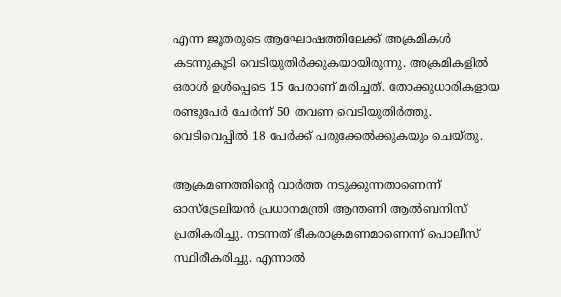എന്ന ജൂതരുടെ ആഘോഷത്തിലേക്ക് അക്രമികള്‍ കടന്നുകൂടി വെടിയുതിര്‍ക്കുകയായിരുന്നു. അക്രമികളില്‍ ഒരാള്‍ ഉള്‍പ്പെടെ 15 പേരാണ് മരിച്ചത്. തോക്കുധാരികളായ രണ്ടുപേര്‍ ചേര്‍ന്ന് 50 തവണ വെടിയുതിര്‍ത്തു. വെടിവെപ്പില്‍ 18 പേര്‍ക്ക് പരുക്കേല്‍ക്കുകയും ചെയ്തു.

ആക്രമണത്തിന്റെ വാര്‍ത്ത നടുക്കുന്നതാണെന്ന് ഓസ്‌ട്രേലിയന്‍ പ്രധാനമന്ത്രി ആന്തണി ആല്‍ബനിസ് പ്രതികരിച്ചു. നടന്നത് ഭീകരാക്രമണമാണെന്ന് പൊലീസ് സ്ഥിരീകരിച്ചു. എന്നാല്‍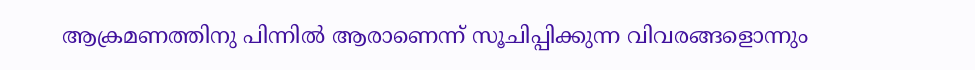ആക്രമണത്തിനു പിന്നില്‍ ആരാണെന്ന് സൂചിപ്പിക്കുന്ന വിവരങ്ങളൊന്നും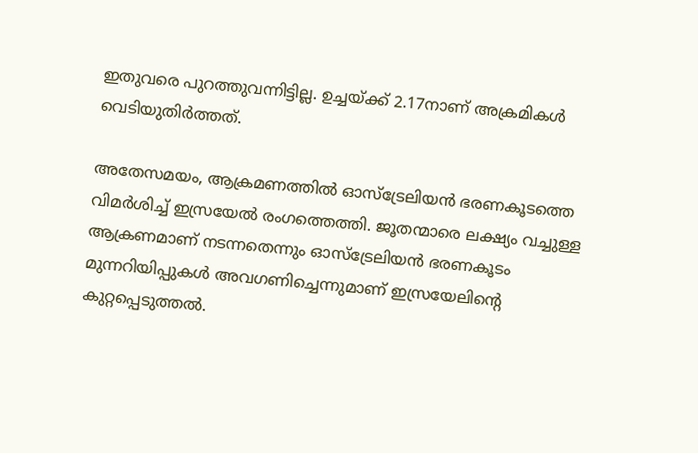ഇതുവരെ പുറത്തുവന്നിട്ടില്ല. ഉച്ചയ്ക്ക് 2.17നാണ് അക്രമികള്‍ വെടിയുതിര്‍ത്തത്.

അതേസമയം, ആക്രമണത്തില്‍ ഓസ്‌ട്രേലിയന്‍ ഭരണകൂടത്തെ വിമര്‍ശിച്ച് ഇസ്രയേല്‍ രംഗത്തെത്തി. ജൂതന്മാരെ ലക്ഷ്യം വച്ചുള്ള ആക്രണമാണ് നടന്നതെന്നും ഓസ്‌ട്രേലിയന്‍ ഭരണകൂടം മുന്നറിയിപ്പുകള്‍ അവഗണിച്ചെന്നുമാണ് ഇസ്രയേലിന്റെ കുറ്റപ്പെടുത്തല്‍.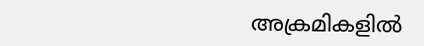അക്രമികളില്‍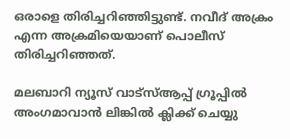ഒരാളെ തിരിച്ചറിഞ്ഞിട്ടുണ്ട്. നവീദ് അക്രം എന്ന അക്രമിയെയാണ് പൊലീസ് തിരിച്ചറിഞ്ഞത്.

മലബാറി ന്യൂസ് വാട്‌സ്ആപ്പ് ഗ്രൂപ്പില്‍ അംഗമാവാന്‍ ലിങ്കില്‍ ക്ലിക്ക് ചെയ്യു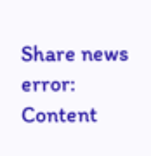Share news
error: Content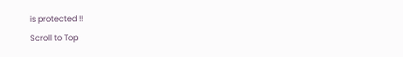is protected !!
Scroll to Top